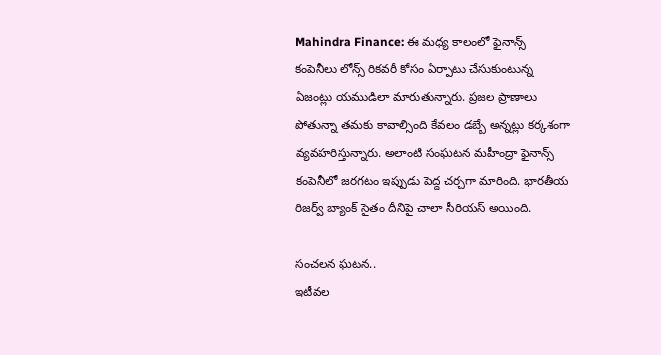Mahindra Finance: ఈ మధ్య కాలంలో ఫైనాన్స్ కంపెనీలు లోన్స్ రికవరీ కోసం ఏర్పాటు చేసుకుంటున్న ఏజంట్లు యముడిలా మారుతున్నారు. ప్రజల ప్రాణాలు పోతున్నా తమకు కావాల్సింది కేవలం డబ్బే అన్నట్లు కర్కశంగా వ్యవహరిస్తున్నారు. అలాంటి సంఘటన మహీంద్రా ఫైనాన్స్ కంపెనీలో జరగటం ఇప్పుడు పెద్ద చర్చగా మారింది. భారతీయ రిజర్వ్ బ్యాంక్ సైతం దీనిపై చాలా సీరియస్ అయింది.

సంచలన ఘటన..
ఇటీవల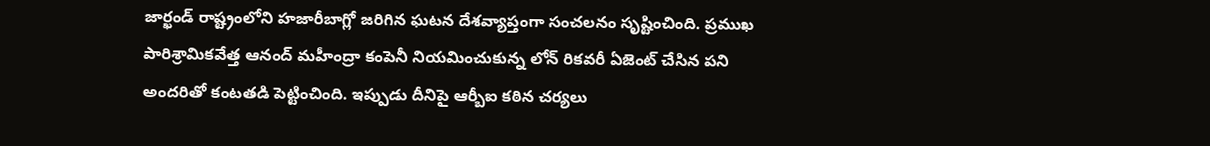జార్ఖండ్ రాష్ట్రంలోని హజారీబాగ్లో జరిగిన ఘటన దేశవ్యాప్తంగా సంచలనం సృష్టించింది. ప్రముఖ పారిశ్రామికవేత్త ఆనంద్ మహీంద్రా కంపెనీ నియమించుకున్న లోన్ రికవరీ ఏజెంట్ చేసిన పని అందరితో కంటతడి పెట్టించింది. ఇప్పుడు దీనిపై ఆర్బీఐ కఠిన చర్యలు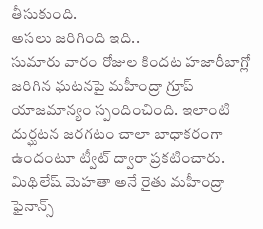తీసుకుంది.
అసలు జరిగింది ఇది..
సుమారు వారం రోజుల కిందట హజారీబాగ్లో జరిగిన ఘటనపై మహీంద్రా గ్రూప్ యాజమాన్యం స్పందించింది. ఇలాంటి దుర్ఘటన జరగటం చాలా బాధాకరంగా ఉందంటూ ట్వీట్ ద్వారా ప్రకటించారు. మిథిలేష్ మెహతా అనే రైతు మహీంద్రా ఫైనాన్స్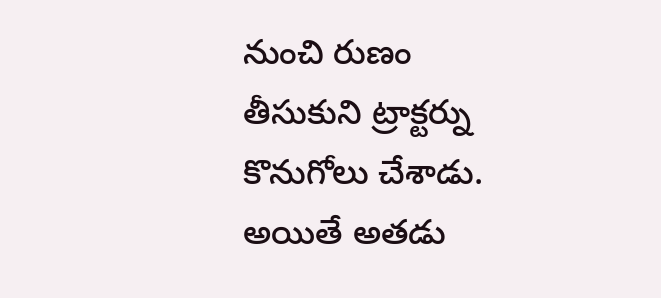నుంచి రుణం తీసుకుని ట్రాక్టర్ను కొనుగోలు చేశాడు. అయితే అతడు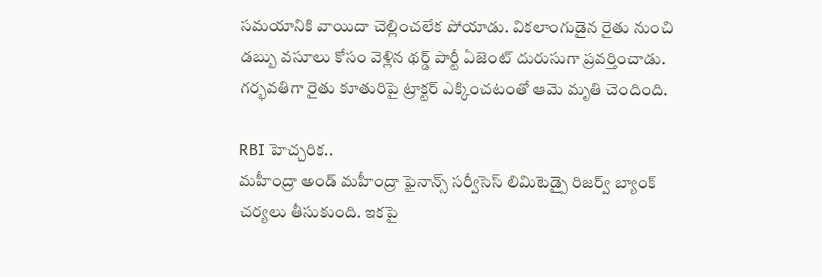సమయానికి వాయిదా చెల్లించలేక పోయాడు. వికలాంగుడైన రైతు నుంచి డబ్బు వసూలు కోసం వెళ్లిన థర్డ్ పార్టీ ఏజెంట్ దురుసుగా ప్రవర్తించాడు. గర్భవతిగా రైతు కూతురిపై ట్రాక్టర్ ఎక్కించటంతో ఆమె మృతి చెందింది.

RBI హెచ్చరిక..
మహీంద్రా అండ్ మహీంద్రా ఫైనాన్స్ సర్వీసెస్ లిమిటెడ్పై రిజర్వ్ బ్యాంక్ చర్యలు తీసుకుంది. ఇకపై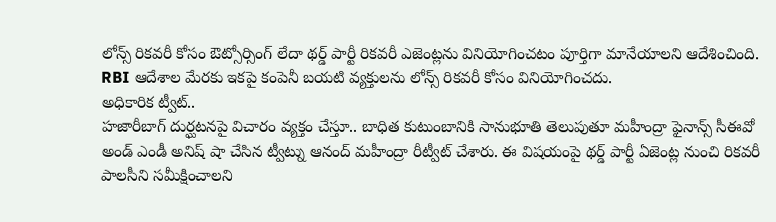లోన్స్ రికవరీ కోసం ఔట్సోర్సింగ్ లేదా థర్డ్ పార్టీ రికవరీ ఎజెంట్లను వినియోగించటం పూర్తిగా మానేయాలని ఆదేశించింది. RBI ఆదేశాల మేరకు ఇకపై కంపెనీ బయటి వ్యక్తులను లోన్స్ రికవరీ కోసం వినియోగించదు.
అధికారిక ట్వీట్..
హజారీబాగ్ దుర్ఘటనపై విచారం వ్యక్తం చేస్తూ.. బాధిత కుటుంబానికి సానుభూతి తెలుపుతూ మహీంద్రా ఫైనాన్స్ సీఈవో అండ్ ఎండీ అనిష్ షా చేసిన ట్వీట్ను ఆనంద్ మహీంద్రా రీట్వీట్ చేశారు. ఈ విషయంపై థర్డ్ పార్టీ ఏజెంట్ల నుంచి రికవరీ పాలసీని సమీక్షించాలని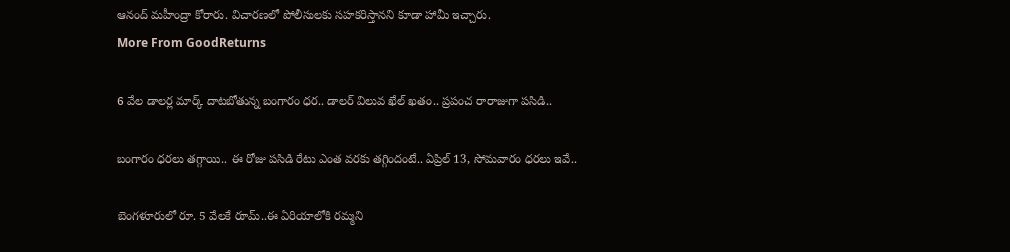ఆనంద్ మహీంద్రా కోరారు. విచారణలో పోలీసులకు సహకరిస్తానని కూడా హామీ ఇచ్చారు.
More From GoodReturns

6 వేల డాలర్ల మార్క్ దాటబోతున్న బంగారం ధర.. డాలర్ విలువ ఖేల్ ఖతం.. ప్రపంచ రారాజుగా పసిడి..

బంగారం ధరలు తగ్గాయి.. ఈ రోజు పసిడి రేటు ఎంత వరకు తగ్గిందంటే.. ఏప్రిల్ 13, సోమవారం ధరలు ఇవే..

బెంగళూరులో రూ. 5 వేలకే రూమ్..ఈ ఏరియాలోకి రమ్మని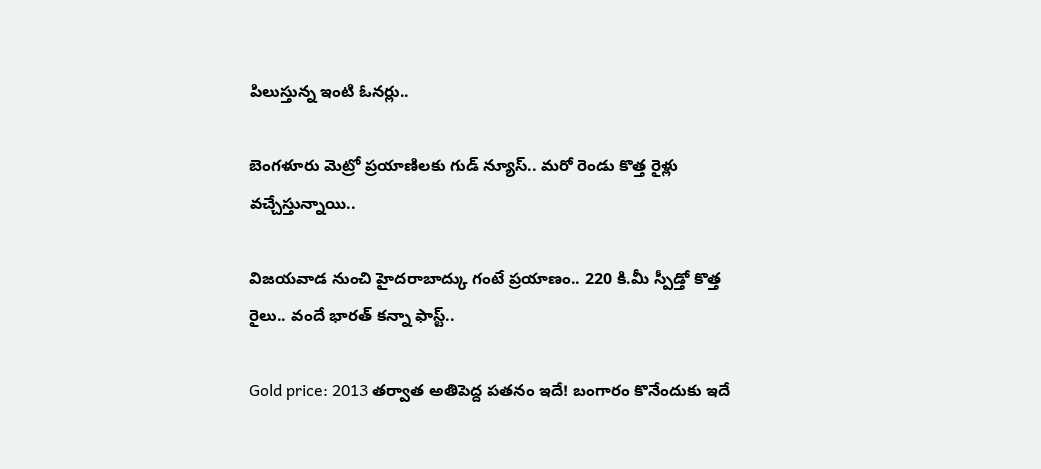పిలుస్తున్న ఇంటి ఓనర్లు..

బెంగళూరు మెట్రో ప్రయాణిలకు గుడ్ న్యూస్.. మరో రెండు కొత్త రైళ్లు వచ్చేస్తున్నాయి..

విజయవాడ నుంచి హైదరాబాద్కు గంటే ప్రయాణం.. 220 కి.మీ స్పీడ్తో కొత్త రైలు.. వందే భారత్ కన్నా ఫాస్ట్..

Gold price: 2013 తర్వాత అతిపెద్ద పతనం ఇదే! బంగారం కొనేందుకు ఇదే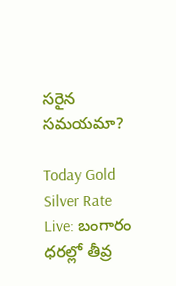సరైన సమయమా?

Today Gold Silver Rate Live: బంగారం ధరల్లో తీవ్ర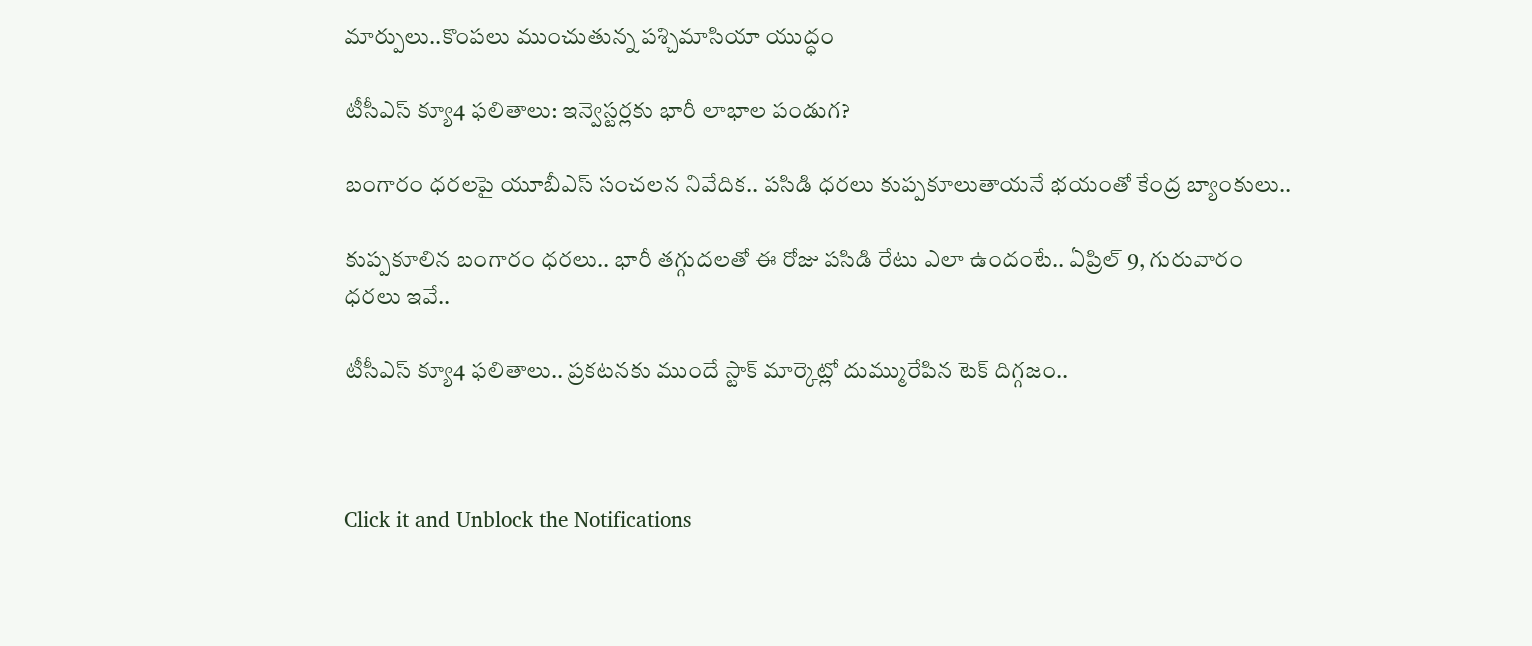మార్పులు..కొంపలు ముంచుతున్న పశ్చిమాసియా యుద్ధం

టీసీఎస్ క్యూ4 ఫలితాలు: ఇన్వెస్టర్లకు భారీ లాభాల పండుగ?

బంగారం ధరలపై యూబీఎస్ సంచలన నివేదిక.. పసిడి ధరలు కుప్పకూలుతాయనే భయంతో కేంద్ర బ్యాంకులు..

కుప్పకూలిన బంగారం ధరలు.. భారీ తగ్గుదలతో ఈ రోజు పసిడి రేటు ఎలా ఉందంటే.. ఏప్రిల్ 9, గురువారం ధరలు ఇవే..

టీసీఎస్ క్యూ4 ఫలితాలు.. ప్రకటనకు ముందే స్టాక్ మార్కెట్లో దుమ్మురేపిన టెక్ దిగ్గజం..



Click it and Unblock the Notifications